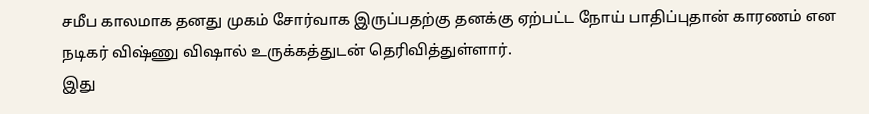சமீப காலமாக தனது முகம் சோர்வாக இருப்பதற்கு தனக்கு ஏற்பட்ட நோய் பாதிப்புதான் காரணம் என நடிகர் விஷ்ணு விஷால் உருக்கத்துடன் தெரிவித்துள்ளார்.
இது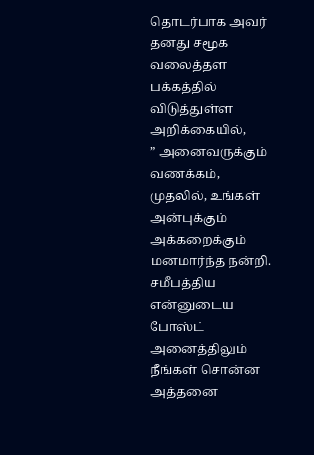தொடர்பாக அவர் தனது சமூக வலைத்தள பக்கத்தில் விடுத்துள்ள அறிக்கையில்,
” அனைவருக்கும் வணக்கம்,
முதலில், உங்கள் அன்புக்கும் அக்கறைக்கும் மனமார்ந்த நன்றி.
சமீபத்திய என்னுடைய போஸ்ட் அனைத்திலும் நீங்கள் சொன்ன அத்தனை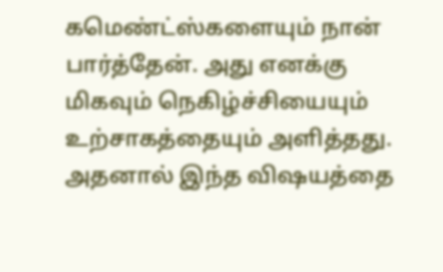கமெண்ட்ஸ்களையும் நான் பார்த்தேன். அது எனக்கு மிகவும் நெகிழ்ச்சியையும்
உற்சாகத்தையும் அளித்தது. அதனால் இந்த விஷயத்தை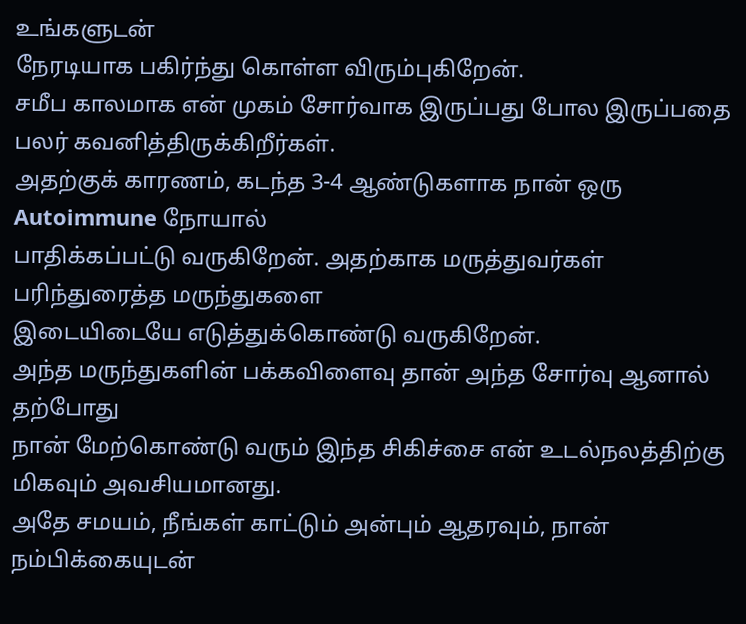உங்களுடன்
நேரடியாக பகிர்ந்து கொள்ள விரும்புகிறேன்.
சமீப காலமாக என் முகம் சோர்வாக இருப்பது போல இருப்பதை பலர் கவனித்திருக்கிறீர்கள்.
அதற்குக் காரணம், கடந்த 3-4 ஆண்டுகளாக நான் ஒரு Autoimmune நோயால்
பாதிக்கப்பட்டு வருகிறேன். அதற்காக மருத்துவர்கள் பரிந்துரைத்த மருந்துகளை
இடையிடையே எடுத்துக்கொண்டு வருகிறேன்.
அந்த மருந்துகளின் பக்கவிளைவு தான் அந்த சோர்வு ஆனால் தற்போது
நான் மேற்கொண்டு வரும் இந்த சிகிச்சை என் உடல்நலத்திற்கு மிகவும் அவசியமானது.
அதே சமயம், நீங்கள் காட்டும் அன்பும் ஆதரவும், நான் நம்பிக்கையுடன்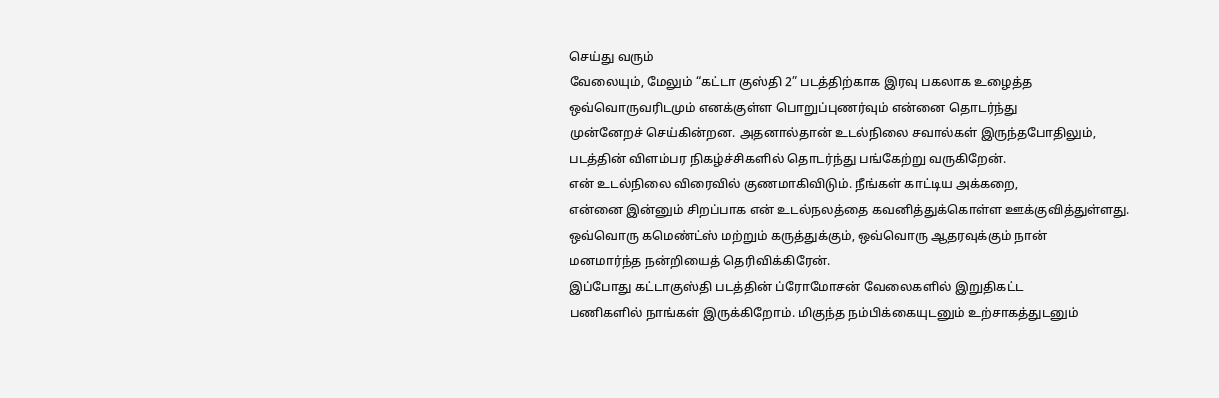செய்து வரும்
வேலையும், மேலும் “கட்டா குஸ்தி 2” படத்திற்காக இரவு பகலாக உழைத்த
ஒவ்வொருவரிடமும் எனக்குள்ள பொறுப்புணர்வும் என்னை தொடர்ந்து
முன்னேறச் செய்கின்றன. அதனால்தான் உடல்நிலை சவால்கள் இருந்தபோதிலும்,
படத்தின் விளம்பர நிகழ்ச்சிகளில் தொடர்ந்து பங்கேற்று வருகிறேன்.
என் உடல்நிலை விரைவில் குணமாகிவிடும். நீங்கள் காட்டிய அக்கறை,
என்னை இன்னும் சிறப்பாக என் உடல்நலத்தை கவனித்துக்கொள்ள ஊக்குவித்துள்ளது.
ஒவ்வொரு கமெண்ட்ஸ் மற்றும் கருத்துக்கும், ஒவ்வொரு ஆதரவுக்கும் நான்
மனமார்ந்த நன்றியைத் தெரிவிக்கிரேன்.
இப்போது கட்டாகுஸ்தி படத்தின் ப்ரோமோசன் வேலைகளில் இறுதிகட்ட
பணிகளில் நாங்கள் இருக்கிறோம். மிகுந்த நம்பிக்கையுடனும் உற்சாகத்துடனும்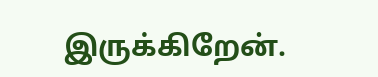இருக்கிறேன்.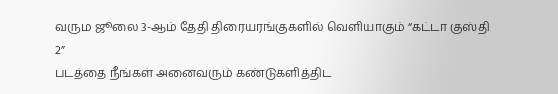வரும ஜூலை 3-ஆம் தேதி திரையரங்குகளில் வெளியாகும் “கட்டா குஸ்தி 2”
படத்தை நீங்கள் அனைவரும் கண்டுகளித்திட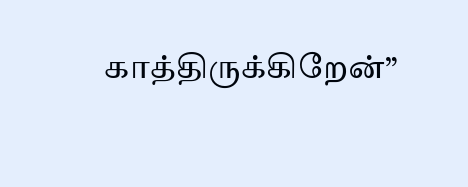காத்திருக்கிறேன்”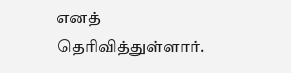எனத் தெரிவித்துள்ளார்.